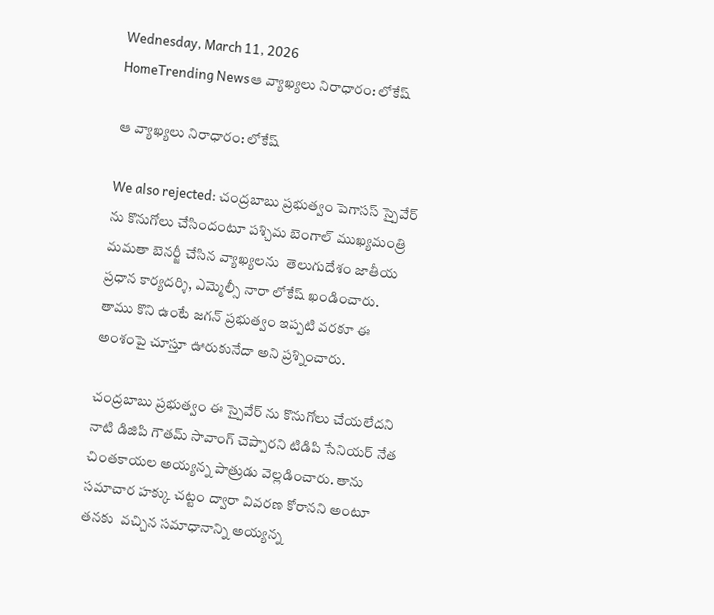Wednesday, March 11, 2026
HomeTrending Newsఆ వ్యాఖ్యలు నిరాధారం: లోకేష్

ఆ వ్యాఖ్యలు నిరాధారం: లోకేష్

We also rejected: చంద్రబాబు ప్రభుత్వం పెగాసస్ స్పైవేర్ ను కొనుగోలు చేసిందంటూ పశ్చిమ బెంగాల్ ముఖ్యమంత్రి మమతా బెనర్జీ చేసిన వ్యాఖ్యలను  తెలుగుదేశం జాతీయ ప్రధాన కార్యదర్శి, ఎమ్మెల్సీ నారా లోకేష్ ఖండించారు. తాము కొని ఉంటే జగన్ ప్రభుత్వం ఇప్పటి వరకూ ఈ అంశంపై చూస్తూ ఊరుకునేదా అని ప్రశ్నించారు.

చంద్రబాబు ప్రభుత్వం ఈ స్పైవేర్ ను కొనుగోలు చేయలేదని నాటి డిజిపి గౌతమ్ సావాంగ్ చెప్పారని టిడిపి సేనియర్ నేత చింతకాయల అయ్యన్న పాత్రుడు వెల్లడించారు. తాను సమాచార హక్కు చట్టం ద్వారా వివరణ కోరానని అంటూ తనకు  వచ్చిన సమాధానాన్ని అయ్యన్న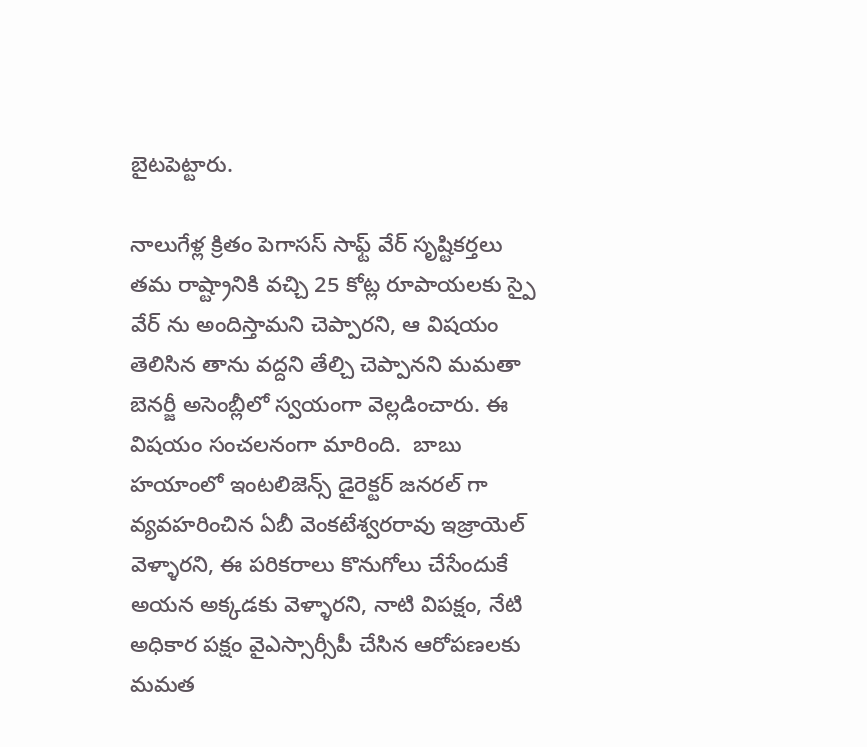బైటపెట్టారు.

నాలుగేళ్ల క్రితం పెగాసస్ సాఫ్ట్ వేర్ సృష్టికర్తలు తమ రాష్ట్రానికి వచ్చి 25 కోట్ల రూపాయలకు స్పై వేర్ ను అందిస్తామని చెప్పారని, ఆ విషయం తెలిసిన తాను వద్దని తేల్చి చెప్పానని మమతా బెనర్జీ అసెంబ్లీలో స్వయంగా వెల్లడించారు. ఈ విషయం సంచలనంగా మారింది.  బాబు హయాంలో ఇంటలిజెన్స్ డైరెక్టర్ జనరల్ గా వ్యవహరించిన ఏబీ వెంకటేశ్వరరావు ఇజ్రాయెల్ వెళ్ళారని, ఈ పరికరాలు కొనుగోలు చేసేందుకే అయన అక్కడకు వెళ్ళారని, నాటి విపక్షం, నేటి అధికార పక్షం వైఎస్సార్సీపీ చేసిన ఆరోపణలకు మమత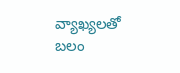వ్యాఖ్యలతో బలం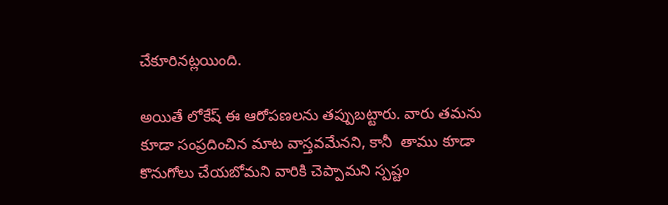చేకూరినట్లయింది.

అయితే లోకేష్ ఈ ఆరోపణలను తప్పుబట్టారు. వారు తమను కూడా సంప్రదించిన మాట వాస్తవమేనని, కానీ  తాము కూడా కొనుగోలు చేయబోమని వారికి చెప్పామని స్పష్టం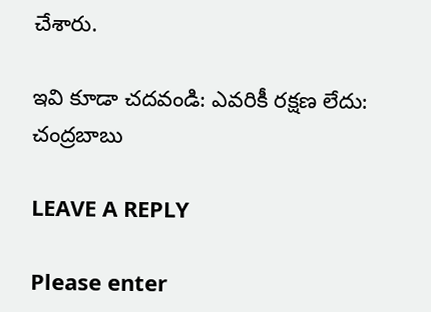చేశారు.

ఇవి కూడా చదవండి: ఎవరికీ రక్షణ లేదు: చంద్రబాబు

LEAVE A REPLY

Please enter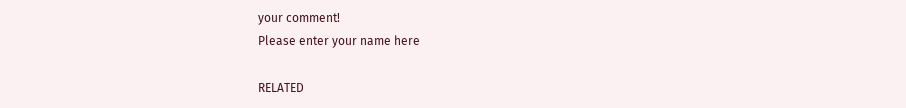your comment!
Please enter your name here

RELATED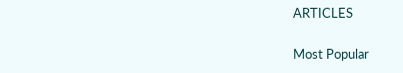ARTICLES

Most Popular